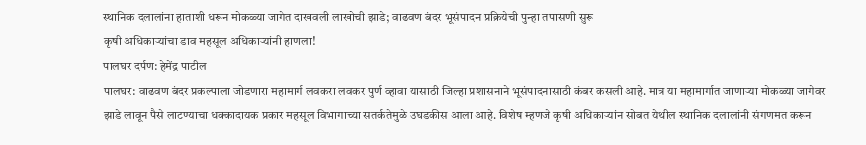स्थानिक दलालांना हाताशी धरून मोकळ्या जागेत दाखवली लाखोची झाडे; वाढवण बंदर भूसंपादन प्रक्रियेची पुन्हा तपासणी सुरू
कृषी अधिकाऱ्यांचा डाव महसूल अधिकाऱ्यांनी हाणला!
पालघर दर्पण: हेमेंद्र पाटील
पालघर: वाढवण बंदर प्रकल्पाला जोडणारा महामार्ग लवकरा लवकर पुर्ण व्हावा यासाठी जिल्हा प्रशासनाने भूसंपादनासाठी कंबर कसली आहे. मात्र या महामार्गात जाणाऱ्या मोकळ्या जागेवर झाडे लावून पैसे लाटण्याचा धक्कादायक प्रकार महसूल विभागाच्या सतर्कतेमुळे उघडकीस आला आहे. विशेष म्हणजे कृषी अधिकाऱ्यांन सोबत येथील स्थानिक दलालांनी संगणमत करून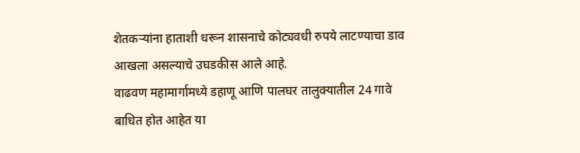शेतकऱ्यांना हाताशी धरून शासनाचे कोट्यवधी रुपये लाटण्याचा डाव आखला असल्याचे उघडकीस आले आहे.
वाढवण महामार्गामध्ये डहाणू आणि पालघर तालुक्यातील 24 गावे बाधित होत आहेत या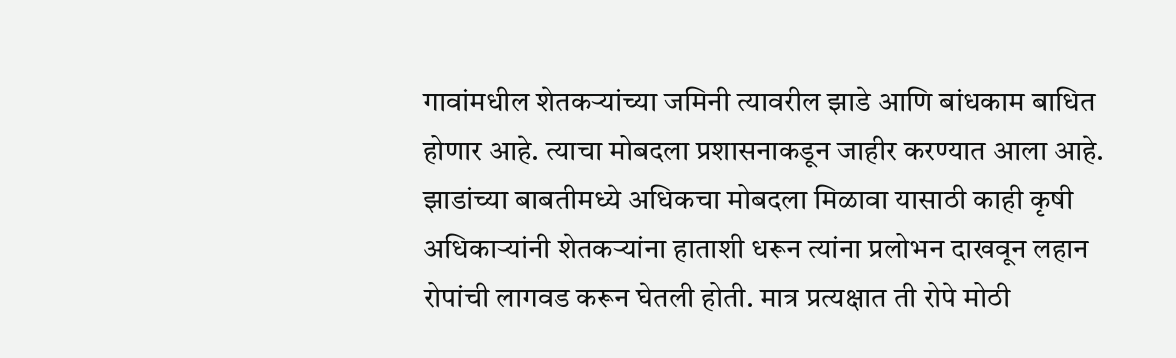गावांमधील शेतकऱ्यांच्या जमिनी त्यावरील झाडे आणि बांधकाम बाधित होणार आहे. त्याचा मोबदला प्रशासनाकडून जाहीर करण्यात आला आहे. झाडांच्या बाबतीमध्ये अधिकचा मोबदला मिळावा यासाठी काही कृषी अधिकाऱ्यांनी शेतकऱ्यांना हाताशी धरून त्यांना प्रलोभन दाखवून लहान रोपांची लागवड करून घेतली होती. मात्र प्रत्यक्षात ती रोपे मोठी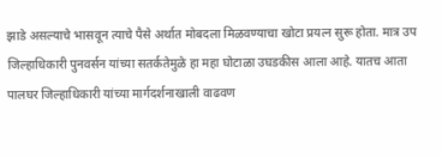झाडे असल्याचे भासवून त्याचे पैसे अर्थात मोबदला मिळवण्याचा खोटा प्रयत्न सुरू होता. मात्र उप जिल्हाधिकारी पुनवर्सन यांच्या सतर्कतेमुळे हा महा घोटाळा उघडकीस आला आहे. यातच आता पालघर जिल्हाधिकारी यांच्या मार्गदर्शनाखाली वाढवण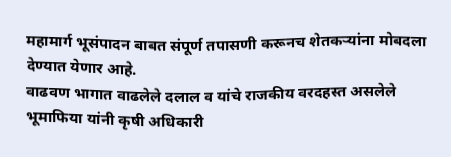महामार्ग भूसंपादन बाबत संपूर्ण तपासणी करूनच शेतकऱ्यांना मोबदला देण्यात येणार आहे.
वाढवण भागात वाढलेले दलाल व यांचे राजकीय वरदहस्त असलेले भूमाफिया यांनी कृषी अधिकारी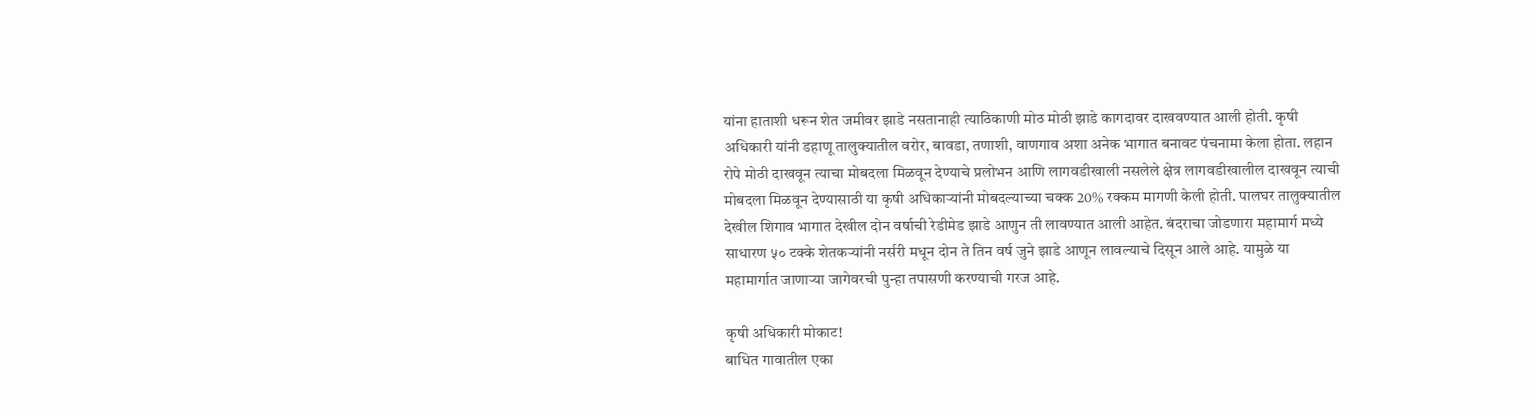यांना हाताशी धरून शेत जमीवर झाडे नसतानाही त्याठिकाणी मोठ मोठी झाडे कागदावर दाखवण्यात आली होती. कृषी अधिकारी यांनी डहाणू तालुक्यातील वरोर, बावडा, तणाशी, वाणगाव अशा अनेक भागात बनावट पंचनामा केला होता. लहान रोपे मोठी दाखवून त्याचा मोबदला मिळवून देण्याचे प्रलोभन आणि लागवडीखाली नसलेले क्षेत्र लागवडीखालील दाखवून त्याची मोबदला मिळवून देण्यासाठी या कृषी अधिकाऱ्यांनी मोबदल्याच्या चक्क 20% रक्कम मागणी केली होती. पालघर तालुक्यातील देखील शिगाव भागात देखील दोन वर्षाची रेडीमेड झाडे आणुन ती लावण्यात आली आहेत. बंदराचा जोडणारा महामार्ग मध्ये साधारण ५० टक्के शेतकऱ्यांनी नर्सरी मधून दोन ते तिन वर्ष जुने झाडे आणून लावल्याचे दिसून आले आहे. यामुळे या महामार्गात जाणाऱ्या जागेवरची पुन्हा तपासणी करण्याची गरज आहे.

कृषी अधिकारी मोकाट!
बाधित गावातील एका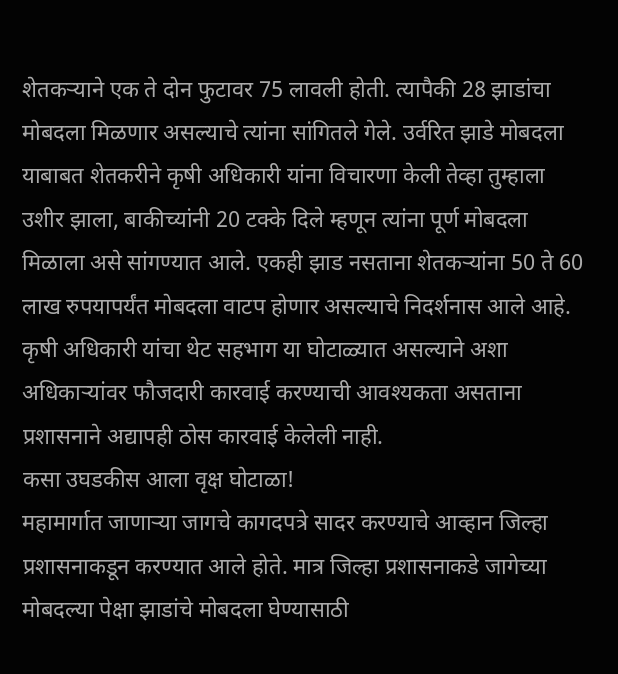शेतकऱ्याने एक ते दोन फुटावर 75 लावली होती. त्यापैकी 28 झाडांचा मोबदला मिळणार असल्याचे त्यांना सांगितले गेले. उर्वरित झाडे मोबदला याबाबत शेतकरीने कृषी अधिकारी यांना विचारणा केली तेव्हा तुम्हाला उशीर झाला, बाकीच्यांनी 20 टक्के दिले म्हणून त्यांना पूर्ण मोबदला मिळाला असे सांगण्यात आले. एकही झाड नसताना शेतकऱ्यांना 50 ते 60 लाख रुपयापर्यंत मोबदला वाटप होणार असल्याचे निदर्शनास आले आहे. कृषी अधिकारी यांचा थेट सहभाग या घोटाळ्यात असल्याने अशा अधिकाऱ्यांवर फौजदारी कारवाई करण्याची आवश्यकता असताना प्रशासनाने अद्यापही ठोस कारवाई केलेली नाही.
कसा उघडकीस आला वृक्ष घोटाळा!
महामार्गात जाणाऱ्या जागचे कागदपत्रे सादर करण्याचे आव्हान जिल्हा प्रशासनाकडून करण्यात आले होते. मात्र जिल्हा प्रशासनाकडे जागेच्या मोबदल्या पेक्षा झाडांचे मोबदला घेण्यासाठी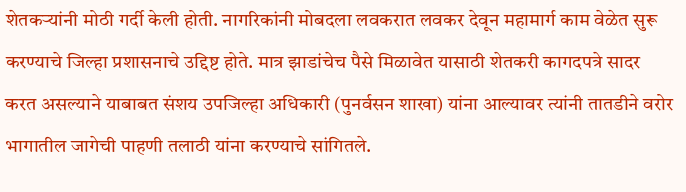शेतकऱ्यांनी मोठी गर्दी केली होती. नागरिकांनी मोबदला लवकरात लवकर देवून महामार्ग काम वेळेत सुरू करण्याचे जिल्हा प्रशासनाचे उद्दिष्ट होते. मात्र झाडांचेच पैसे मिळावेत यासाठी शेतकरी कागदपत्रे सादर करत असल्याने याबाबत संशय उपजिल्हा अधिकारी (पुनर्वसन शाखा) यांना आल्यावर त्यांनी तातडीने वरोर भागातील जागेची पाहणी तलाठी यांना करण्याचे सांगितले.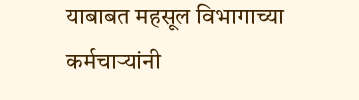याबाबत महसूल विभागाच्या कर्मचाऱ्यांनी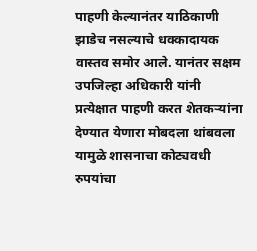पाहणी केल्यानंतर याठिकाणी झाडेच नसल्याचे धक्कादायक वास्तव समोर आले. यानंतर सक्षम उपजिल्हा अधिकारी यांनी प्रत्येक्षात पाहणी करत शेतकऱ्यांना देण्यात येणारा मोबदला थांबवला यामुळे शासनाचा कोट्यवधी रुपयांचा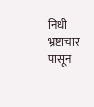निधी भ्रष्टाचार पासून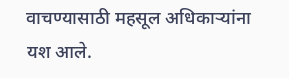वाचण्यासाठी महसूल अधिकाऱ्यांना यश आले.